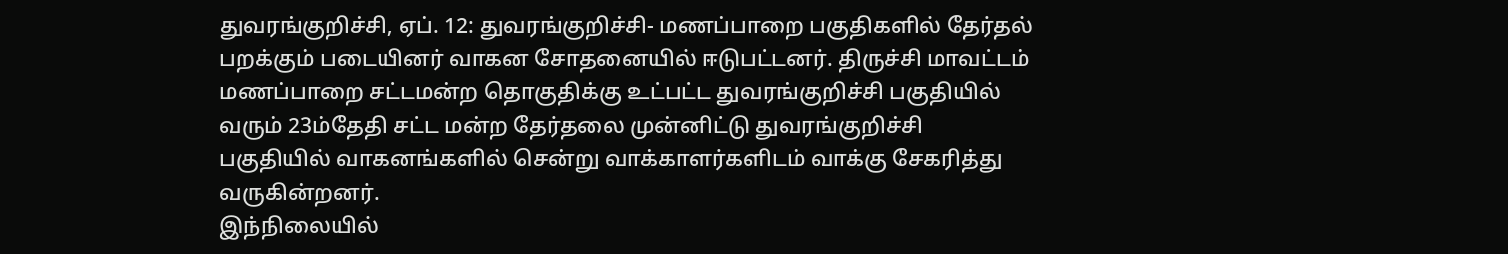துவரங்குறிச்சி, ஏப். 12: துவரங்குறிச்சி- மணப்பாறை பகுதிகளில் தேர்தல் பறக்கும் படையினர் வாகன சோதனையில் ஈடுபட்டனர். திருச்சி மாவட்டம் மணப்பாறை சட்டமன்ற தொகுதிக்கு உட்பட்ட துவரங்குறிச்சி பகுதியில் வரும் 23ம்தேதி சட்ட மன்ற தேர்தலை முன்னிட்டு துவரங்குறிச்சி பகுதியில் வாகனங்களில் சென்று வாக்காளர்களிடம் வாக்கு சேகரித்து வருகின்றனர்.
இந்நிலையில்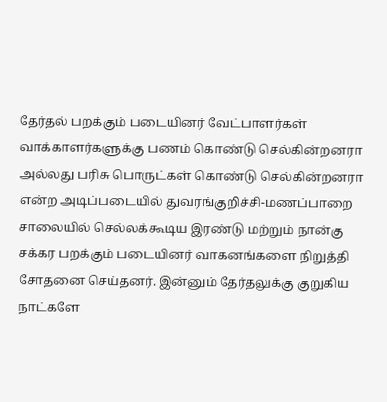தேர்தல் பறக்கும் படையினர் வேட்பாளர்கள் வாக்காளர்களுக்கு பணம் கொண்டு செல்கின்றனரா அல்லது பரிசு பொருட்கள் கொண்டு செல்கின்றனரா என்ற அடிப்படையில் துவரங்குறிச்சி-மணப்பாறை சாலையில் செல்லக்கூடிய இரண்டு மற்றும் நான்கு சக்கர பறக்கும் படையினர் வாகனங்களை நிறுத்தி சோதனை செய்தனர். இன்னும் தேர்தலுக்கு குறுகிய நாட்களே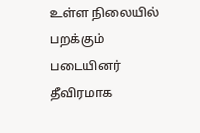உள்ள நிலையில் பறக்கும் படையினர் தீவிரமாக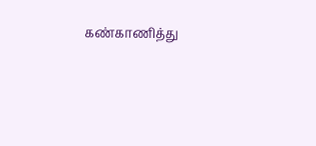கண்காணித்து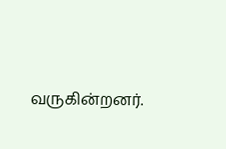வருகின்றனர்.